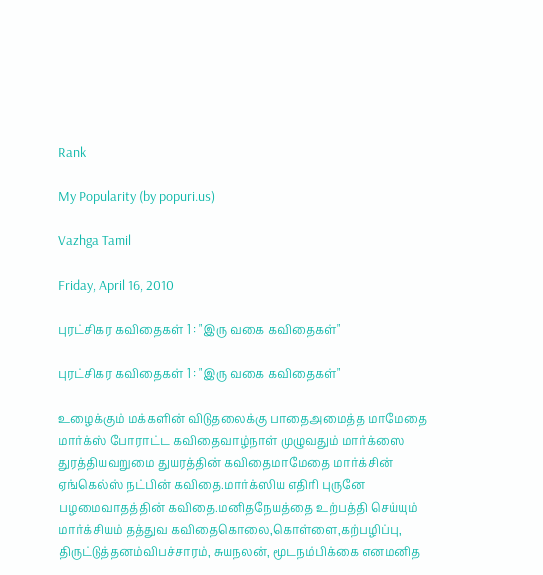Rank

My Popularity (by popuri.us)

Vazhga Tamil

Friday, April 16, 2010

புரட்சிகர கவிதைகள் 1 : "இரு வகை கவிதைகள்"

புரட்சிகர கவிதைகள் 1 : "இரு வகை கவிதைகள்"

உழைக்கும் மக்களின் விடுதலைக்கு பாதைஅமைத்த மாமேதை மார்க்ஸ் போராட்ட கவிதைவாழ்நாள் முழுவதும் மார்க்ஸை துரத்தியவறுமை துயரத்தின் கவிதைமாமேதை மார்க்சின் ஏங்கெல்ஸ் நட்பின் கவிதை.மார்க்ஸிய எதிரி புருனே பழமைவாதத்தின் கவிதை.மனிதநேயத்தை உற்பத்தி செய்யும் மார்க்சியம் தத்துவ கவிதைகொலை,கொள்ளை,கற்பழிப்பு, திருட்டுத்தனம்விபச்சாரம், சுயநலன், மூடநம்பிக்கை எனமனித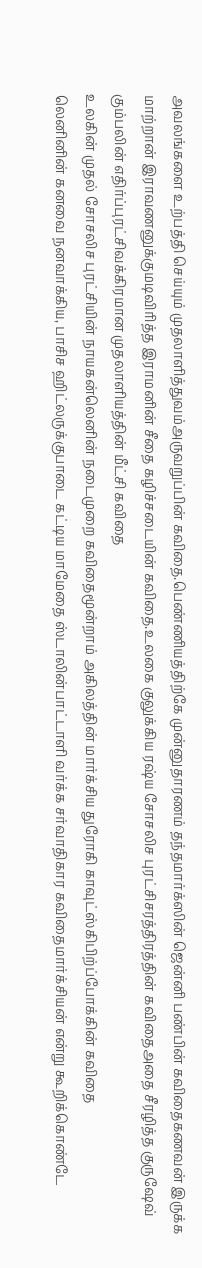அவலங்களை உற்பத்தி செய்யும் முதலாளித்துவம்அருவறுப்பின் கவிதை.பெண்ணியத்திற்கே முன்னுதாரணம் தந்தமார்க்ஸின் ஜென்னி பண்பின் கவிதைகணவன் இருக்க மாற்றான் இராவணனுக்குமடிவிரித்த இராமனின் சீதை கழிச்சடையின் கவிதை.உலகை குலுக்கிய ரஷ்ய சோசலிச புரட்சிசரத்திரத்தின் கவிதைஅதை சீரழித்த குருஷேவ் கும்பலின் எதிர்ப்புரட்சிவக்கிரமான முதலாளியத்தின் மீட்சி கவிதை
உலகின் முதல் சோசலிச புரட்சியின் நாயகன்லெனின் நடைமுறை கவிதைமூன்றாம் அகிலத்தின் மார்க்சிய துரோகி காவுட்ஸ்கிபிற்ப்போக்கின் கவிதை
லெனினின் கனவை நனவாக்கிய, பாசிச ஹிட்லருக்குபாடை கட்டிய மாமேதை ஸ்டாலின்பாட்டாளி வர்க்க சர்வாதிகார கவிதைமார்க்சியன் என்று கூறிக்கொண்டே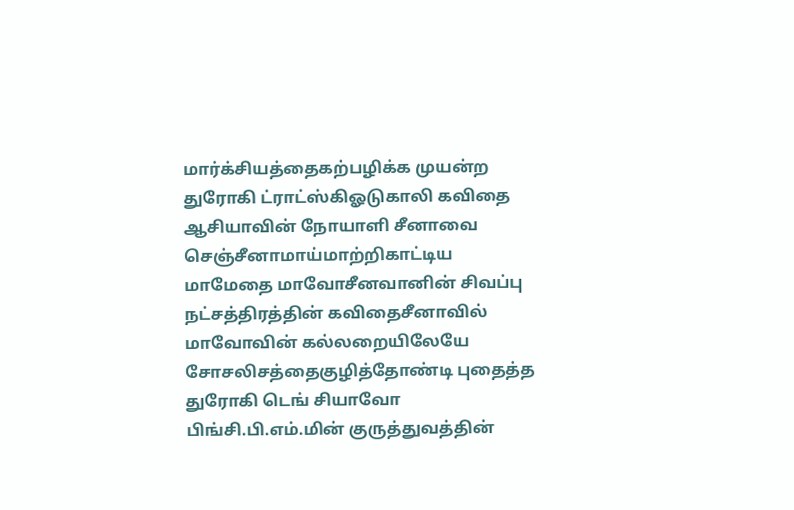மார்க்சியத்தைகற்பழிக்க முயன்ற துரோகி ட்ராட்ஸ்கிஓடுகாலி கவிதை ஆசியாவின் நோயாளி சீனாவை செஞ்சீனாமாய்மாற்றிகாட்டிய மாமேதை மாவோசீனவானின் சிவப்பு நட்சத்திரத்தின் கவிதைசீனாவில் மாவோவின் கல்லறையிலேயே சோசலிசத்தைகுழித்தோண்டி புதைத்த துரோகி டெங் சியாவோ பிங்சி.பி.எம்.மின் குருத்துவத்தின்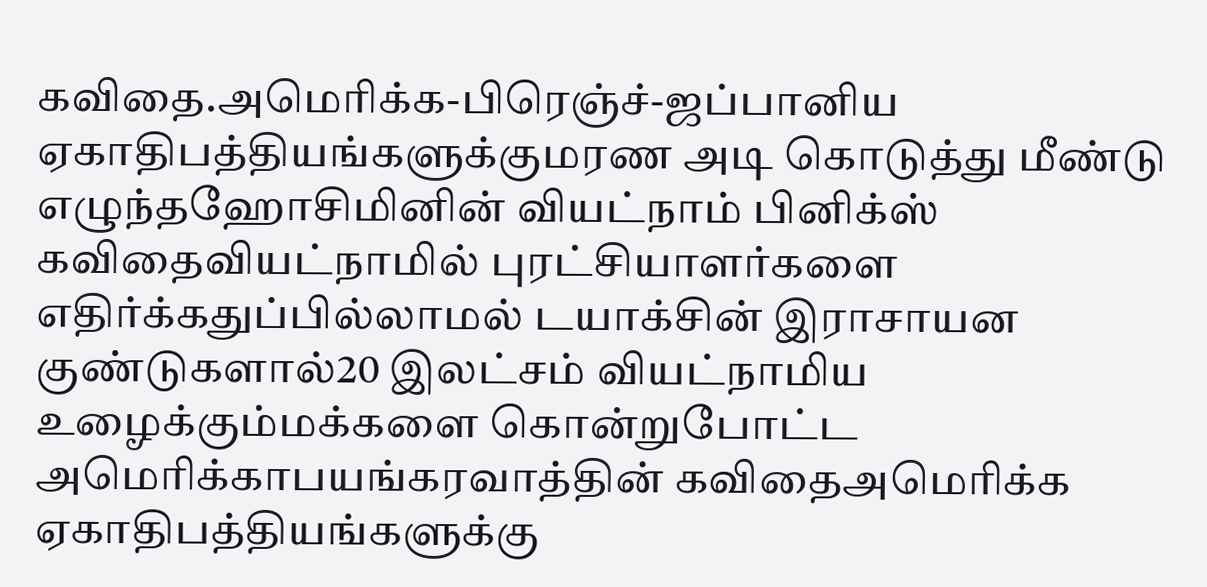கவிதை.அமெரிக்க-பிரெஞ்ச்-ஜப்பானிய ஏகாதிபத்தியங்களுக்குமரண அடி கொடுத்து மீண்டு எழுந்தஹோசிமினின் வியட்நாம் பினிக்ஸ் கவிதைவியட்நாமில் புரட்சியாளர்களை எதிர்க்கதுப்பில்லாமல் டயாக்சின் இராசாயன குண்டுகளால்20 இலட்சம் வியட்நாமிய உழைக்கும்மக்களை கொன்றுபோட்ட அமெரிக்காபயங்கரவாத்தின் கவிதைஅமெரிக்க ஏகாதிபத்தியங்களுக்கு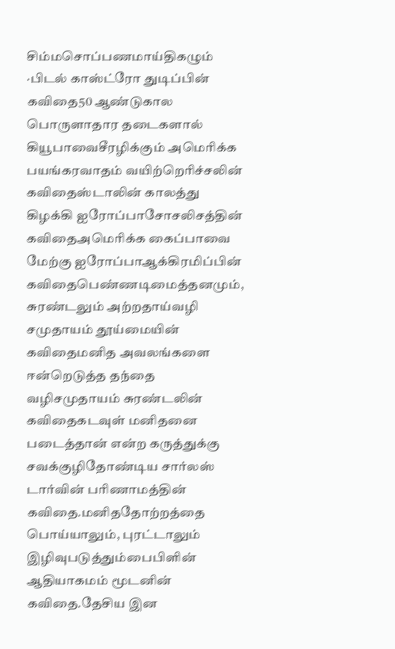சிம்மசொப்பணமாய்திகழும் ·பிடல் காஸ்ட்ரோ துடிப்பின் கவிதை50 ஆண்டுகால பொருளாதார தடைகளால் கியூபாவைசீரழிக்கும் அமெரிக்க பயங்கரவாதம் வயிற்றெரிச்சலின் கவிதைஸ்டாலின் காலத்து கிழக்கி ஐரோப்பாசோசலிசத்தின் கவிதைஅமெரிக்க கைப்பாவை மேற்கு ஐரோப்பாஆக்கிரமிப்பின் கவிதைபெண்ணடிமைத்தனமும், சுரண்டலும் அற்றதாய்வழி சமுதாயம் தூய்மையின் கவிதைமனித அவலங்களை ஈன்றெடுத்த தந்தை வழிசமுதாயம் சுரண்டலின் கவிதைகடவுள் மனிதனை படைத்தான் என்ற கருத்துக்கு சவக்குழிதோண்டிய சார்லஸ் டார்வின் பரிணாமத்தின் கவிதை.மனிததோற்றத்தை பொய்யாலும், புரட்டாலும் இழிவுபடுத்தும்பைபிளின் ஆதியாகமம் மூடனின் கவிதை.தேசிய இன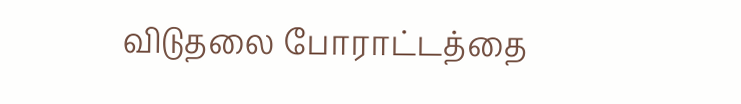விடுதலை போராட்டத்தை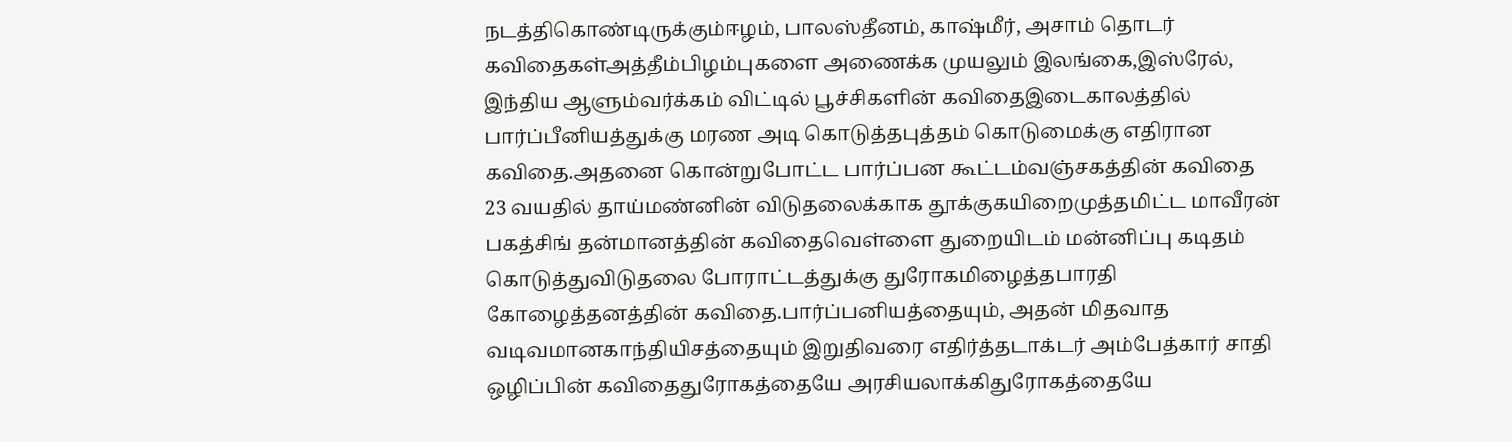நடத்திகொண்டிருக்கும்ஈழம், பாலஸ்தீனம், காஷ்மீர், அசாம் தொடர் கவிதைகள்அத்தீம்பிழம்புகளை அணைக்க முயலும் இலங்கை,இஸ்ரேல், இந்திய ஆளும்வர்க்கம் விட்டில் பூச்சிகளின் கவிதைஇடைகாலத்தில் பார்ப்பீனியத்துக்கு மரண அடி கொடுத்தபுத்தம் கொடுமைக்கு எதிரான கவிதை.அதனை கொன்றுபோட்ட பார்ப்பன கூட்டம்வஞ்சகத்தின் கவிதை
23 வயதில் தாய்மண்னின் விடுதலைக்காக தூக்குகயிறைமுத்தமிட்ட மாவீரன் பகத்சிங் தன்மானத்தின் கவிதைவெள்ளை துறையிடம் மன்னிப்பு கடிதம் கொடுத்துவிடுதலை போராட்டத்துக்கு துரோகமிழைத்தபாரதி கோழைத்தனத்தின் கவிதை.பார்ப்பனியத்தையும், அதன் மிதவாத வடிவமானகாந்தியிசத்தையும் இறுதிவரை எதிர்த்தடாக்டர் அம்பேத்கார் சாதி ஒழிப்பின் கவிதைதுரோகத்தையே அரசியலாக்கிதுரோகத்தையே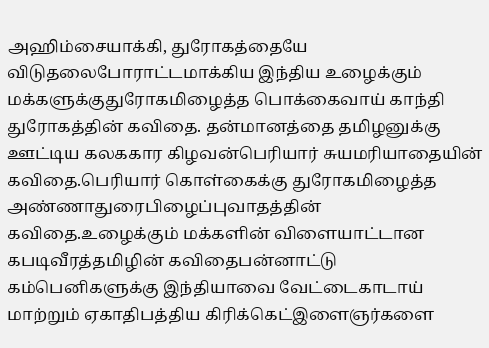அஹிம்சையாக்கி, துரோகத்தையே விடுதலைபோராட்டமாக்கிய இந்திய உழைக்கும் மக்களுக்குதுரோகமிழைத்த பொக்கைவாய் காந்தி துரோகத்தின் கவிதை. தன்மானத்தை தமிழனுக்கு ஊட்டிய கலககார கிழவன்பெரியார் சுயமரியாதையின் கவிதை.பெரியார் கொள்கைக்கு துரோகமிழைத்த அண்ணாதுரைபிழைப்புவாதத்தின் கவிதை.உழைக்கும் மக்களின் விளையாட்டான கபடிவீரத்தமிழின் கவிதைபன்னாட்டு கம்பெனிகளுக்கு இந்தியாவை வேட்டைகாடாய் மாற்றும் ஏகாதிபத்திய கிரிக்கெட்இளைஞர்களை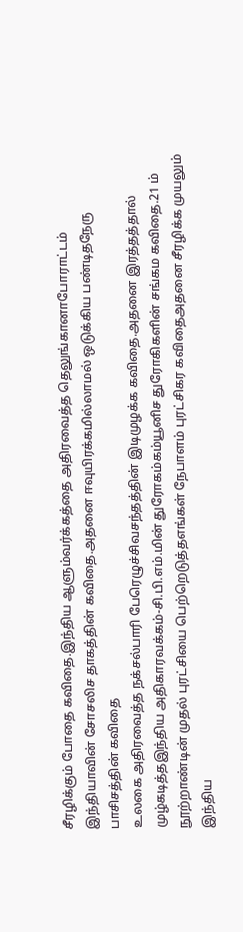சீரழிக்கும் போதை கவிதை.இந்திய ஆளும்வர்க்கத்தை அதிரவைத்த தெலுங்கானாபோராட்டம் இந்தியாவின் சோசலிச தாகத்தின் கவிதை.அதனை ஈவுயிரக்கமில்லாமல் ஒடுக்கிய பண்டிதநேரு பாசிசத்தின் கவிதை
உலகை அதிரவைத்த நக்சல்பாரி பேரெழுச்சிவசந்தத்தின் இடிமுழக்க கவிதை.அதனை இரத்தத்தால் முழ்கடித்தஇந்திய அதிகாரவக்கம்-சி.பி.எம்.மின் துரோகம்கம்யூனிச துரோகிகளின் சங்கம கவிதை.21 ம் நூற்றாண்டின் முதல் புரட்சியை பெற்றெடுத்தஎங்கள் நேபாளம் புரட்சிகர கவிதைஅதனை சீரழிக்க முயலும் இந்திய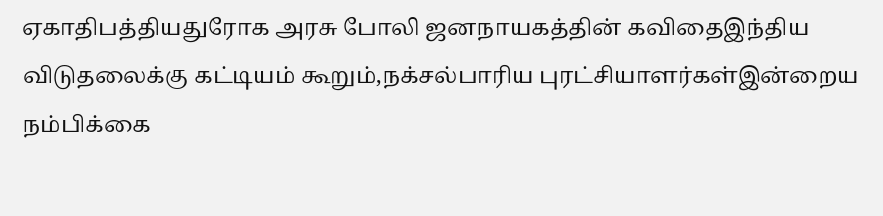ஏகாதிபத்தியதுரோக அரசு போலி ஜனநாயகத்தின் கவிதைஇந்திய விடுதலைக்கு கட்டியம் கூறும்,நக்சல்பாரிய புரட்சியாளர்கள்இன்றைய நம்பிக்கை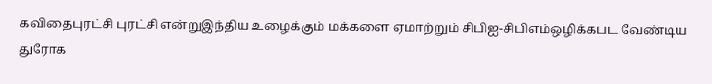கவிதைபுரட்சி புரட்சி என்றுஇந்திய உழைக்கும் மக்களை ஏமாற்றும் சிபிஐ-சிபிஎம்ஒழிக்கபட வேண்டிய துரோக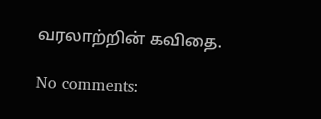வரலாற்றின் கவிதை.

No comments: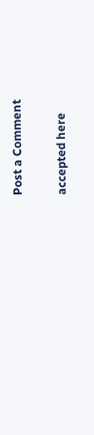Post a Comment

accepted here